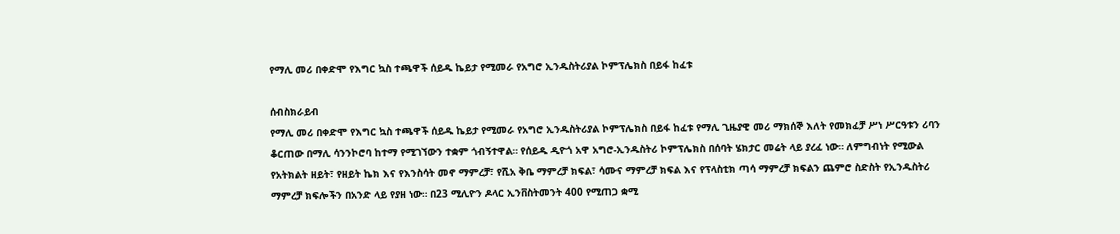የማሊ መሪ በቀድሞ የእግር ኳስ ተጫዋች ሰይዱ ኬይታ የሚመራ የአግሮ ኢንዱስትሪያል ኮምፕሌክስ በይፋ ከፈቱ

ሰብስክራይብ
የማሊ መሪ በቀድሞ የእግር ኳስ ተጫዋች ሰይዱ ኬይታ የሚመራ የአግሮ ኢንዱስትሪያል ኮምፕሌክስ በይፋ ከፈቱ የማሊ ጊዜያዊ መሪ ማክሰኞ እለት የመክፈቻ ሥነ ሥርዓቱን ሪባን ቆርጠው በማሊ ሳንንኮሮባ ከተማ የሚገኘውን ተቋም ጎብኝተዋል። የሰይዱ ዲዮጎ አዋ አግሮ-ኢንዱስትሪ ኮምፕሌክስ በሰባት ሄክታር መሬት ላይ ያረፈ ነው። ለምግብነት የሚውል የአትክልት ዘይት፣ የዘይት ኬክ እና የእንስሳት መኖ ማምረቻ፣ የሺአ ቅቤ ማምረቻ ክፍል፣ ሳሙና ማምረቻ ክፍል እና የፕላስቲክ ጣሳ ማምረቻ ክፍልን ጨምሮ ስድስት የኢንዱስትሪ ማምረቻ ክፍሎችን በአንድ ላይ የያዘ ነው። በ23 ሚሊዮን ዶላር ኢንቨስትመንት 400 የሚጠጋ ቋሚ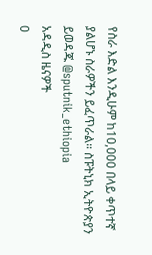የስራ እድል እንዲሁም ከ10,000 በላይ ቀጥተኛ ያልሆኑ ስራዎችን ይፈጥራል። ስፑትኒክ ኢትዮጵያን ይወዳጁ @sputnik_ethiopia
አዳዲስ ዜናዎች
0